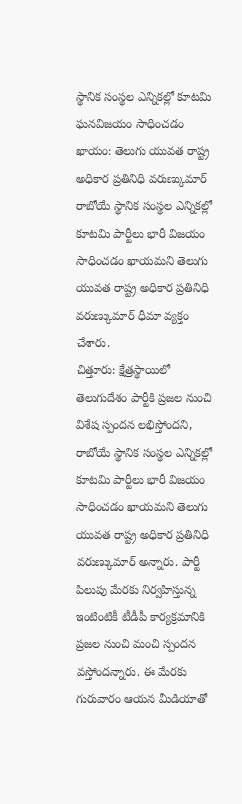స్థానిక సంస్థల ఎన్నికల్లో కూటమి ఘనవిజయం సాధించడం ఖాయం: తెలుగు యువత రాష్ట్ర అధికార ప్రతినిధి వరుణ్కుమార్
రాబోయే స్థానిక సంస్థల ఎన్నికల్లో కూటమి పార్టీలు భారీ విజయం సాధించడం ఖాయమని తెలుగు యువత రాష్ట్ర అధికార ప్రతినిధి వరుణ్కుమార్ ధీమా వ్యక్తం చేశారు.
చిత్తూరు: క్షేత్రస్థాయిలో తెలుగుదేశం పార్టీకి ప్రజల నుంచి విశేష స్పందన లభిస్తోందని, రాబోయే స్థానిక సంస్థల ఎన్నికల్లో కూటమి పార్టీలు భారీ విజయం సాధించడం ఖాయమని తెలుగు యువత రాష్ట్ర అధికార ప్రతినిధి వరుణ్కుమార్ అన్నారు. పార్టీ పిలుపు మేరకు నిర్వహిస్తున్న ఇంటింటికీ టీడీపీ కార్యక్రమానికి ప్రజల నుంచి మంచి స్పందన వస్తోందన్నారు. ఈ మేరకు గురువారం ఆయన మీడియాతో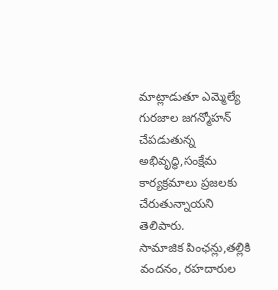మాట్లాడుతూ ఎమ్మెల్యే గురజాల జగన్మోహన్ చేపడుతున్న అభివృద్ధి,సంక్షేమ కార్యక్రమాలు ప్రజలకు చేరుతున్నాయని తెలిపారు.
సామాజిక పింఛన్లు,తల్లికి వందనం, రహదారుల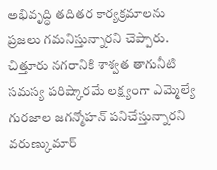అభివృద్ధి తదితర కార్యక్రమాలను ప్రజలు గమనిస్తున్నారని చెప్పారు. చిత్తూరు నగరానికి శాశ్వత తాగునీటి సమస్య పరిష్కారమే లక్ష్యంగా ఎమ్మెల్యే గురజాల జగన్మోహన్ పనిచేస్తున్నారని వరుణ్కుమార్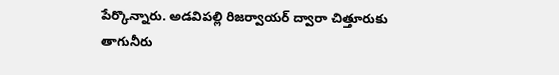పేర్కొన్నారు. అడవిపల్లి రిజర్వాయర్ ద్వారా చిత్తూరుకు తాగునీరు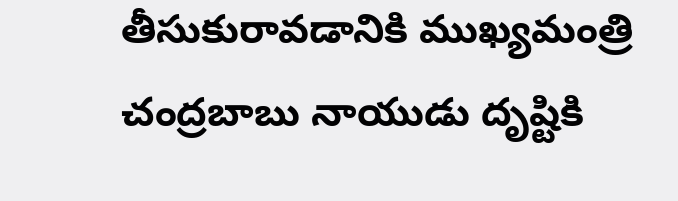తీసుకురావడానికి ముఖ్యమంత్రి చంద్రబాబు నాయుడు దృష్టికి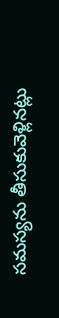సమస్యను తీసుకువెళ్లినట్లు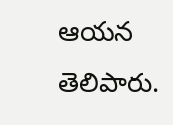ఆయన తెలిపారు.